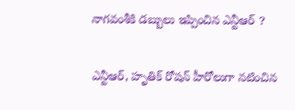నాగవంశీకి డబ్బులు ఇప్పించిన ఎన్టీఆర్ ?

ఎన్టీఆర్, హృతిక్ రోషన్ హీరోలుగా నటించిన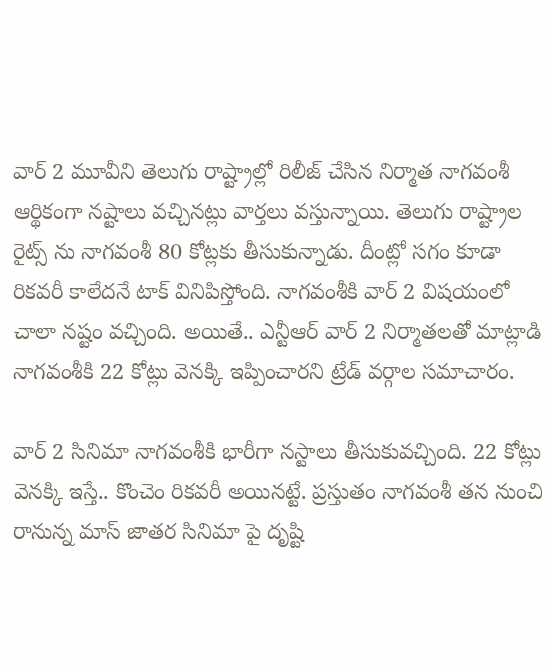వార్ 2 మూవీని తెలుగు రాష్ట్రాల్లో రిలీజ్ చేసిన నిర్మాత నాగవంశీ ఆర్థికంగా నష్టాలు వచ్చినట్లు వార్తలు వస్తున్నాయి. తెలుగు రాష్ట్రాల రైట్స్ ను నాగవంశీ 80 కోట్లకు తీసుకున్నాడు. దీంట్లో సగం కూడా రికవరీ కాలేదనే టాక్ వినిపిస్తోంది. నాగవంశీకి వార్ 2 విషయంలో చాలా నష్టం వచ్చింది. అయితే.. ఎన్టీఆర్ వార్ 2 నిర్మాతలతో మాట్లాడి నాగవంశీకి 22 కోట్లు వెనక్కి ఇప్పించారని ట్రేడ్ వర్గాల సమాచారం.

వార్ 2 సినిమా నాగవంశీకి భారీగా నస్టాలు తీసుకువచ్చింది. 22 కోట్లు వెనక్కి ఇస్తే.. కొంచెం రికవరీ అయినట్టే. ప్రస్తుతం నాగవంశీ తన నుంచి రానున్న మాస్ జాతర సినిమా పై దృష్టి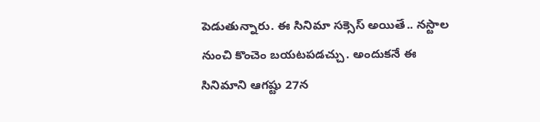పెడుతున్నారు. ఈ సినిమా సక్సెస్ అయితే.. నస్టాల నుంచి కొంచెం బయటపడచ్చు. అందుకనే ఈ సినిమాని ఆగష్టు 27న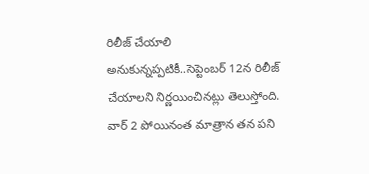రిలీజ్ చేయాలి అనుకున్నప్పటికీ..సెప్టెంబర్ 12న రిలీజ్ చేయాలని నిర్ణయించినట్లు తెలుస్తోంది. వార్ 2 పోయినంత మాత్రాన తన పని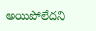అయిపోలేదని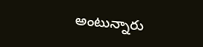అంటున్నారు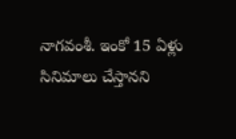నాగవంశీ. ఇంకో 15 ఏళ్లు సినిమాలు చేస్తానని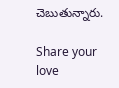చెబుతున్నారు.

Share your love